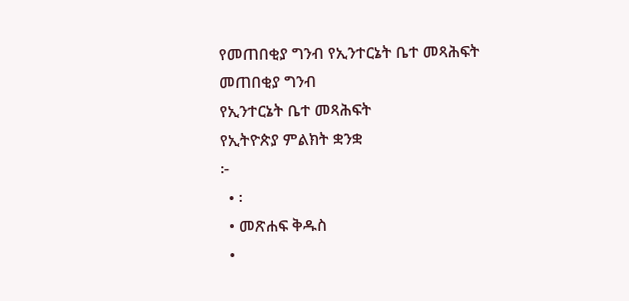የመጠበቂያ ግንብ የኢንተርኔት ቤተ መጻሕፍት
መጠበቂያ ግንብ
የኢንተርኔት ቤተ መጻሕፍት
የኢትዮጵያ ምልክት ቋንቋ
፦
  • ፡
  • መጽሐፍ ቅዱስ
  •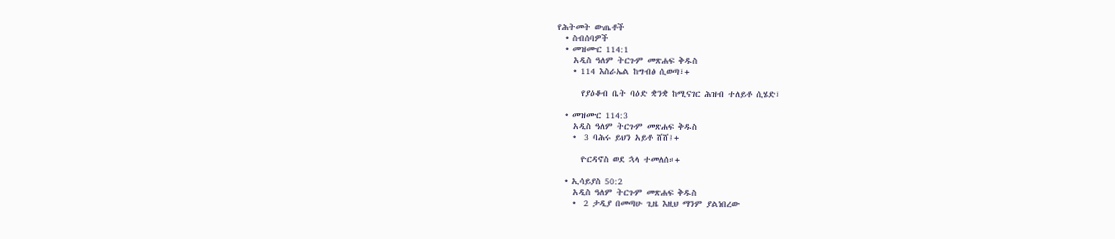የሕትመት ውጤቶች
  • ስብሰባዎች
  • መዝሙር 114:1
    አዲስ ዓለም ትርጉም መጽሐፍ ቅዱስ
    • 114 እስራኤል ከግብፅ ሲወጣ፣+

      የያዕቆብ ቤት ባዕድ ቋንቋ ከሚናገር ሕዝብ ተለይቶ ሲሄድ፣

  • መዝሙር 114:3
    አዲስ ዓለም ትርጉም መጽሐፍ ቅዱስ
    •  3 ባሕሩ ይህን አይቶ ሸሸ፤+

      ዮርዳኖስ ወደ ኋላ ተመለሰ።+

  • ኢሳይያስ 50:2
    አዲስ ዓለም ትርጉም መጽሐፍ ቅዱስ
    •  2 ታዲያ በመጣሁ ጊዜ እዚህ ማንም ያልነበረው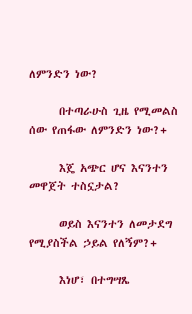ለምንድን ነው?

      በተጣራሁስ ጊዜ የሚመልስ ሰው የጠፋው ለምንድን ነው?+

      እጄ አጭር ሆና እናንተን መዋጀት ተስኗታል?

      ወይስ እናንተን ለመታደግ የሚያስችል ኃይል የለኝም?+

      እነሆ፣ በተግሣጼ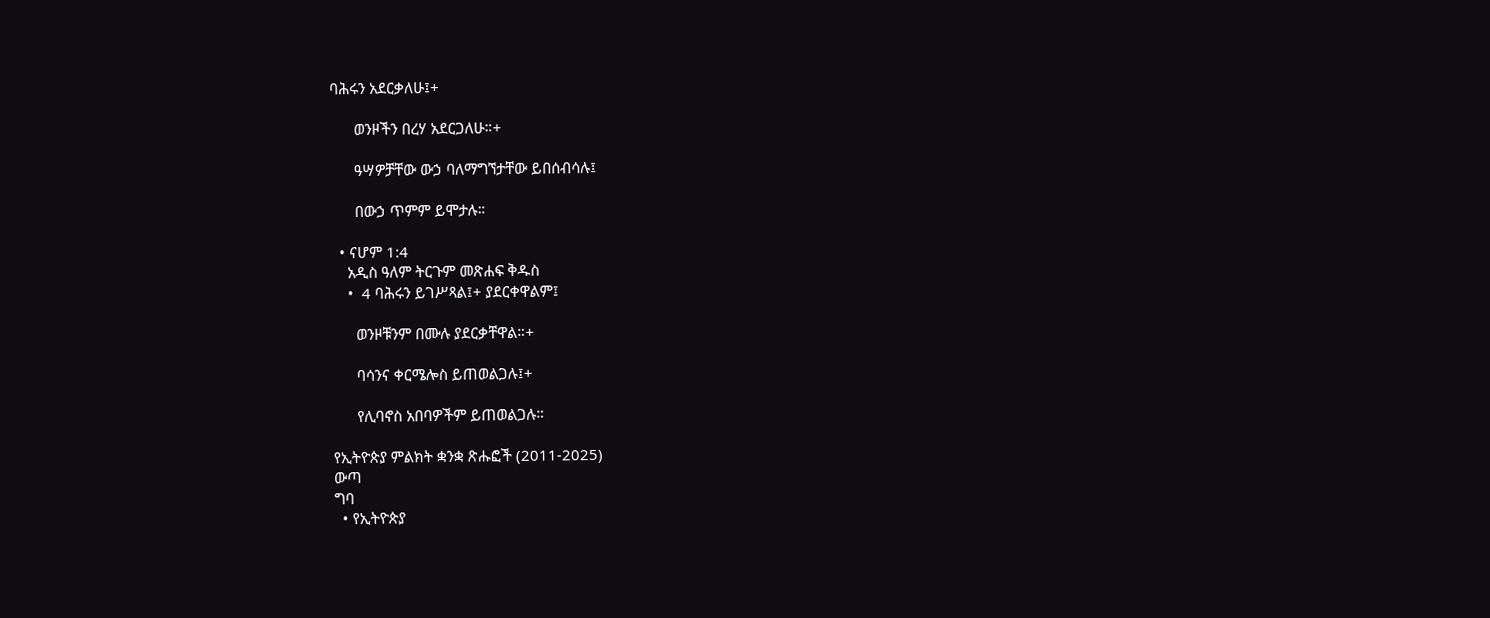ባሕሩን አደርቃለሁ፤+

      ወንዞችን በረሃ አደርጋለሁ።+

      ዓሣዎቻቸው ውኃ ባለማግኘታቸው ይበሰብሳሉ፤

      በውኃ ጥምም ይሞታሉ።

  • ናሆም 1:4
    አዲስ ዓለም ትርጉም መጽሐፍ ቅዱስ
    •  4 ባሕሩን ይገሥጻል፤+ ያደርቀዋልም፤

      ወንዞቹንም በሙሉ ያደርቃቸዋል።+

      ባሳንና ቀርሜሎስ ይጠወልጋሉ፤+

      የሊባኖስ አበባዎችም ይጠወልጋሉ።

የኢትዮጵያ ምልክት ቋንቋ ጽሑፎች (2011-2025)
ውጣ
ግባ
  • የኢትዮጵያ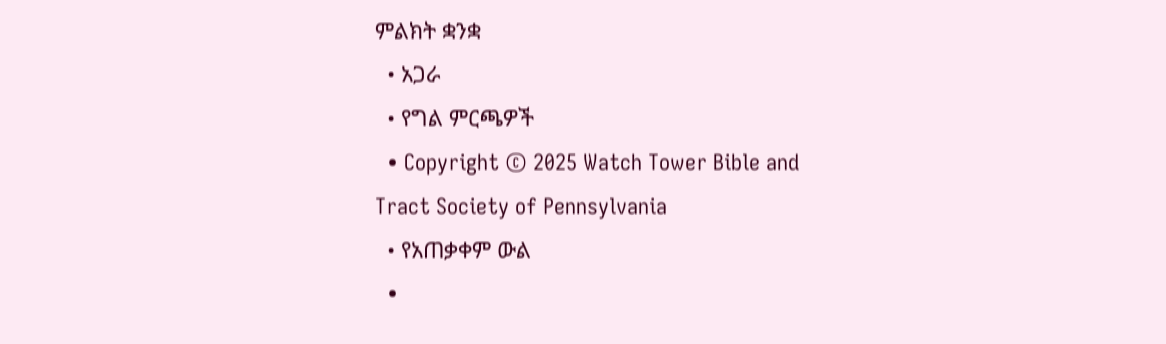ምልክት ቋንቋ
  • አጋራ
  • የግል ምርጫዎች
  • Copyright © 2025 Watch Tower Bible and Tract Society of Pennsylvania
  • የአጠቃቀም ውል
  •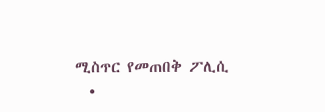ሚስጥር የመጠበቅ ፖሊሲ
  •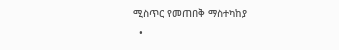ሚስጥር የመጠበቅ ማስተካከያ
  •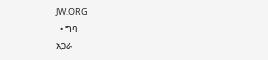JW.ORG
  • ግባ
አጋራ